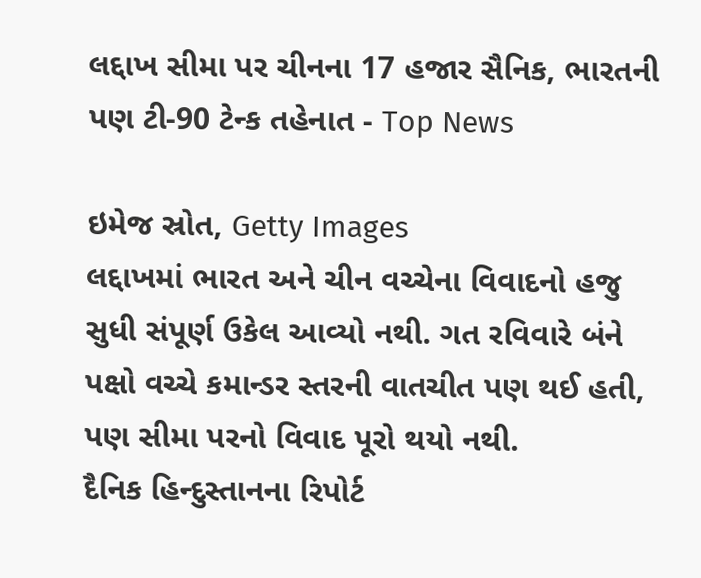લદ્દાખ સીમા પર ચીનના 17 હજાર સૈનિક, ભારતની પણ ટી-90 ટેન્ક તહેનાત - Top News

ઇમેજ સ્રોત, Getty Images
લદ્દાખમાં ભારત અને ચીન વચ્ચેના વિવાદનો હજુ સુધી સંપૂર્ણ ઉકેલ આવ્યો નથી. ગત રવિવારે બંને પક્ષો વચ્ચે કમાન્ડર સ્તરની વાતચીત પણ થઈ હતી, પણ સીમા પરનો વિવાદ પૂરો થયો નથી.
દૈનિક હિન્દુસ્તાનના રિપોર્ટ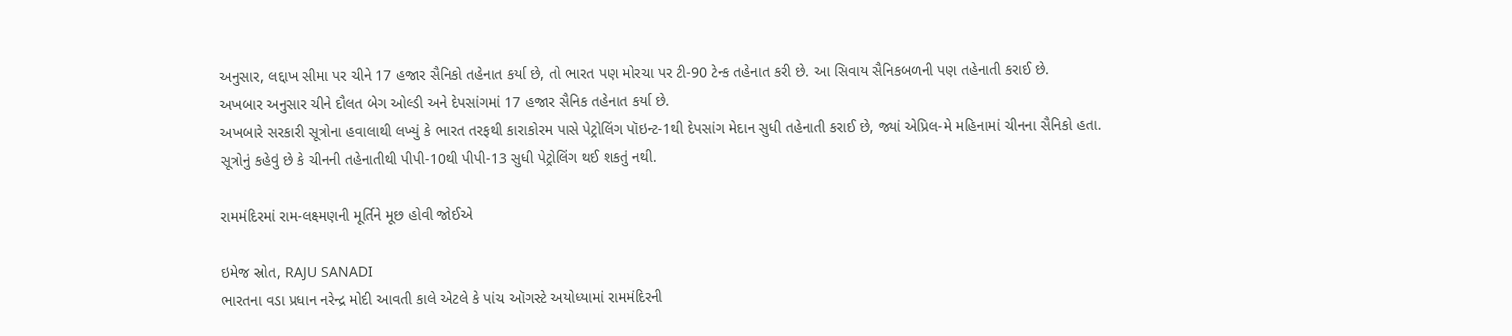અનુસાર, લદ્દાખ સીમા પર ચીને 17 હજાર સૈનિકો તહેનાત કર્યા છે, તો ભારત પણ મોરચા પર ટી-90 ટેન્ક તહેનાત કરી છે. આ સિવાય સૈનિકબળની પણ તહેનાતી કરાઈ છે.
અખબાર અનુસાર ચીને દૌલત બેગ ઓલ્ડી અને દેપસાંગમાં 17 હજાર સૈનિક તહેનાત કર્યા છે.
અખબારે સરકારી સૂત્રોના હવાલાથી લખ્યું કે ભારત તરફથી કારાકોરમ પાસે પેટ્રોલિંગ પૉઇન્ટ-1થી દેપસાંગ મેદાન સુધી તહેનાતી કરાઈ છે, જ્યાં એપ્રિલ-મે મહિનામાં ચીનના સૈનિકો હતા.
સૂત્રોનું કહેવું છે કે ચીનની તહેનાતીથી પીપી-10થી પીપી-13 સુધી પેટ્રોલિંગ થઈ શકતું નથી.

રામમંદિરમાં રામ-લક્ષ્મણની મૂર્તિને મૂછ હોવી જોઈએ

ઇમેજ સ્રોત, RAJU SANADI
ભારતના વડા પ્રધાન નરેન્દ્ર મોદી આવતી કાલે એટલે કે પાંચ ઑગસ્ટે અયોધ્યામાં રામમંદિરની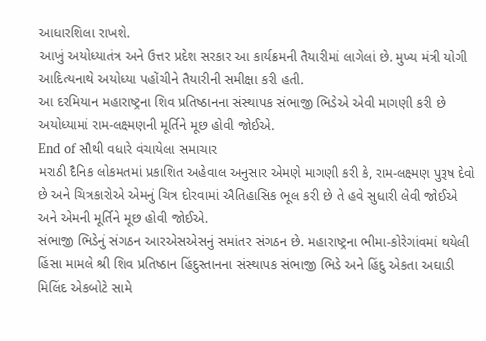આધારશિલા રાખશે.
આખું અયોધ્યાતંત્ર અને ઉત્તર પ્રદેશ સરકાર આ કાર્યક્રમની તૈયારીમાં લાગેલાં છે. મુખ્ય મંત્રી યોગી આદિત્યનાથે અયોધ્યા પહોંચીને તૈયારીની સમીક્ષા કરી હતી.
આ દરમિયાન મહારાષ્ટ્રના શિવ પ્રતિષ્ઠાનના સંસ્થાપક સંભાજી ભિડેએ એવી માગણી કરી છે અયોધ્યામાં રામ-લક્ષ્મણની મૂર્તિને મૂછ હોવી જોઈએ.
End of સૌથી વધારે વંચાયેલા સમાચાર
મરાઠી દૈનિક લોકમતમાં પ્રકાશિત અહેવાલ અનુસાર એમણે માગણી કરી કે, રામ-લક્ષ્મણ પુરૂષ દેવો છે અને ચિત્રકારોએ એમનું ચિત્ર દોરવામાં ઐતિહાસિક ભૂલ કરી છે તે હવે સુધારી લેવી જોઈએ અને એમની મૂર્તિને મૂછ હોવી જોઈએ.
સંભાજી ભિડેનું સંગઠન આરએસએસનું સમાંતર સંગઠન છે. મહારાષ્ટ્રના ભીમા-કોરેગાંવમાં થયેલી હિંસા મામલે શ્રી શિવ પ્રતિષ્ઠાન હિંદુસ્તાનના સંસ્થાપક સંભાજી ભિડે અને હિંદુ એકતા અઘાડી મિલિંદ એકબોટે સામે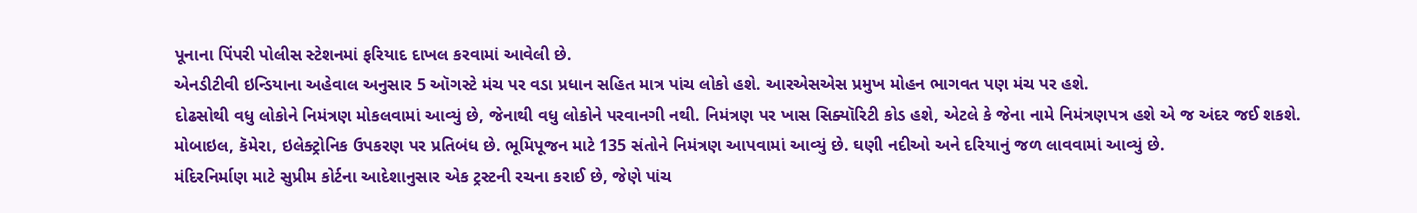પૂનાના પિંપરી પોલીસ સ્ટેશનમાં ફરિયાદ દાખલ કરવામાં આવેલી છે.
એનડીટીવી ઇન્ડિયાના અહેવાલ અનુસાર 5 ઑગસ્ટે મંચ પર વડા પ્રધાન સહિત માત્ર પાંચ લોકો હશે. આરએસએસ પ્રમુખ મોહન ભાગવત પણ મંચ પર હશે.
દોઢસોથી વધુ લોકોને નિમંત્રણ મોકલવામાં આવ્યું છે, જેનાથી વધુ લોકોને પરવાનગી નથી. નિમંત્રણ પર ખાસ સિક્યૉરિટી કોડ હશે, એટલે કે જેના નામે નિમંત્રણપત્ર હશે એ જ અંદર જઈ શકશે.
મોબાઇલ, કૅમેરા, ઇલેક્ટ્રોનિક ઉપકરણ પર પ્રતિબંધ છે. ભૂમિપૂજન માટે 135 સંતોને નિમંત્રણ આપવામાં આવ્યું છે. ઘણી નદીઓ અને દરિયાનું જળ લાવવામાં આવ્યું છે.
મંદિરનિર્માણ માટે સુપ્રીમ કોર્ટના આદેશાનુસાર એક ટ્રસ્ટની રચના કરાઈ છે, જેણે પાંચ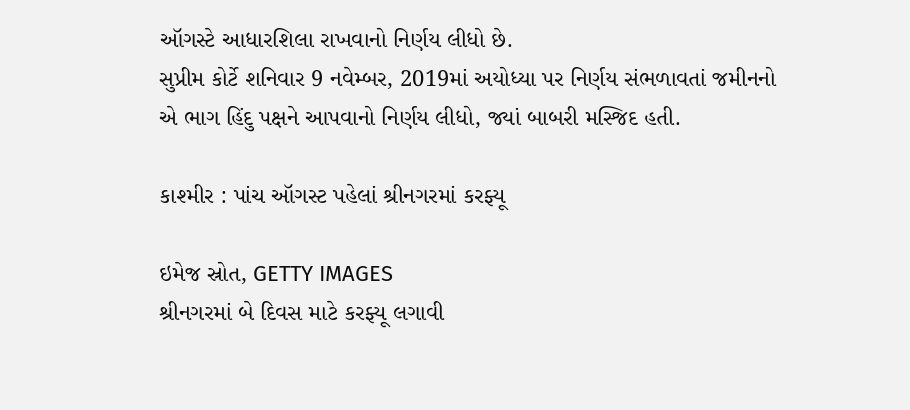ઑગસ્ટે આધારશિલા રાખવાનો નિર્ણય લીધો છે.
સુપ્રીમ કોર્ટે શનિવાર 9 નવેમ્બર, 2019માં અયોધ્યા પર નિર્ણય સંભળાવતાં જમીનનો એ ભાગ હિંદુ પક્ષને આપવાનો નિર્ણય લીધો, જ્યાં બાબરી મસ્જિદ હતી.

કાશ્મીર : પાંચ ઑગસ્ટ પહેલાં શ્રીનગરમાં કરફ્યૂ

ઇમેજ સ્રોત, GETTY IMAGES
શ્રીનગરમાં બે દિવસ માટે કરફ્યૂ લગાવી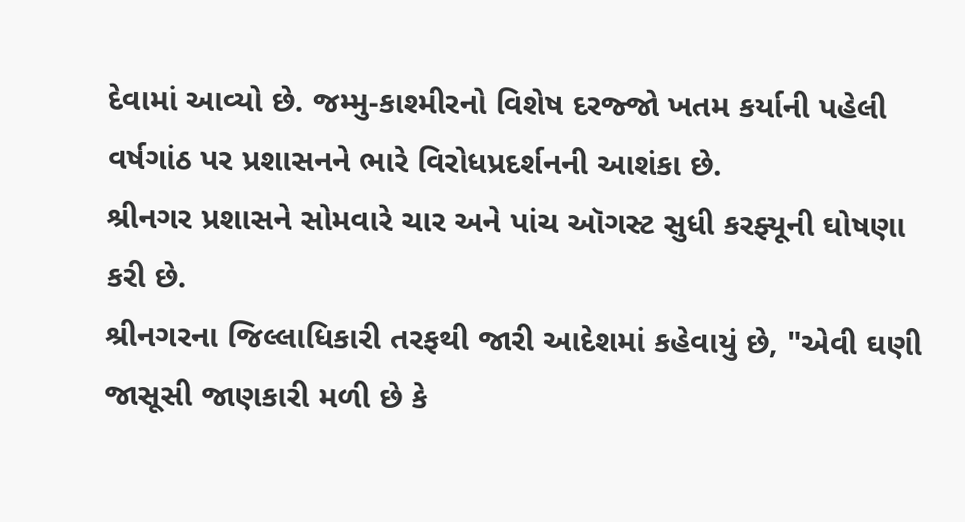દેવામાં આવ્યો છે. જમ્મુ-કાશ્મીરનો વિશેષ દરજ્જો ખતમ કર્યાની પહેલી વર્ષગાંઠ પર પ્રશાસનને ભારે વિરોધપ્રદર્શનની આશંકા છે.
શ્રીનગર પ્રશાસને સોમવારે ચાર અને પાંચ ઑગસ્ટ સુધી કરફ્યૂની ઘોષણા કરી છે.
શ્રીનગરના જિલ્લાધિકારી તરફથી જારી આદેશમાં કહેવાયું છે, "એવી ઘણી જાસૂસી જાણકારી મળી છે કે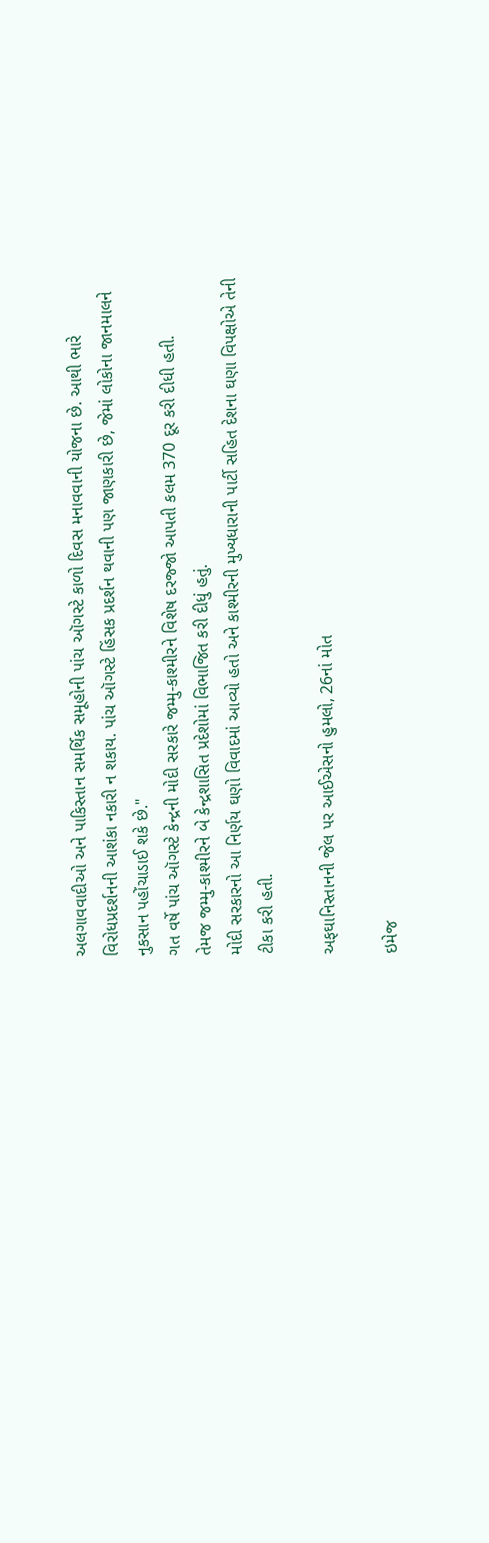અલગાવવાદીઓ અને પાકિસ્તાન સમર્થિક સમૂહોની પાંચ ઑગસ્ટે કાળો દિવસ મનાવવાની યોજના છે. આથી ભારે વિરોધપ્રદર્શનની આશંકા નકારી ન શકાય. પાંચ ઑગસ્ટે હિંસક પ્રદર્શન થવાની પણ જાણકારી છે, જેમાં લોકોના જાનમાલને નુકસાન પહોંચાડાઈ શકે છે."
ગત વર્ષે પાંચ ઑગસ્ટે કેન્દ્રની મોદી સરકારે જમ્મુ-કાશ્મીરને વિશેષ દરજ્જો આપતી કલમ 370 દૂર કરી દીધી હતી.
તેમજ જમ્મુ-કાશ્મીરને બે કેન્દ્રશાસિત પ્રદેશોમાં વિભાજિત કરી દીધું હતું.
મોદી સરકારનો આ નિર્ણય ઘણો વિવાદમાં આવ્યો હતો અને કાશ્મીરની મુખ્યધારાની પાર્ટી સહિત દેશના ઘણા વિપક્ષોએ તેની ટીકા કરી હતી.

અફઘાનિસ્તાનની જેલ પર આઈએસનો હુમલો, 26નાં મોત

ઇમેજ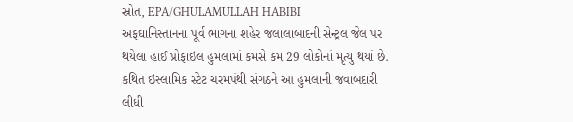સ્રોત, EPA/GHULAMULLAH HABIBI
અફઘાનિસ્તાનના પૂર્વ ભાગના શહેર જલાલાબાદની સેન્ટ્રલ જેલ પર થયેલા હાઈ પ્રોફાઇલ હુમલામાં કમસે કમ 29 લોકોનાં મૃત્યુ થયાં છે.
કથિત ઇસ્લામિક સ્ટેટ ચરમપંથી સંગઠને આ હુમલાની જવાબદારી લીધી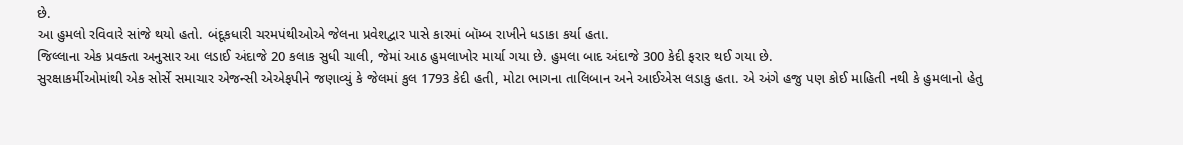છે.
આ હુમલો રવિવારે સાંજે થયો હતો. બંદૂકધારી ચરમપંથીઓએ જેલના પ્રવેશદ્વાર પાસે કારમાં બૉમ્બ રાખીને ધડાકા કર્યા હતા.
જિલ્લાના એક પ્રવક્તા અનુસાર આ લડાઈ અંદાજે 20 કલાક સુધી ચાલી, જેમાં આઠ હુમલાખોર માર્યા ગયા છે. હુમલા બાદ અંદાજે 300 કેદી ફરાર થઈ ગયા છે.
સુરક્ષાકર્મીઓમાંથી એક સોર્સે સમાચાર એજન્સી એએફપીને જણાવ્યું કે જેલમાં કુલ 1793 કેદી હતી, મોટા ભાગના તાલિબાન અને આઈએસ લડાકુ હતા. એ અંગે હજુ પણ કોઈ માહિતી નથી કે હુમલાનો હેતુ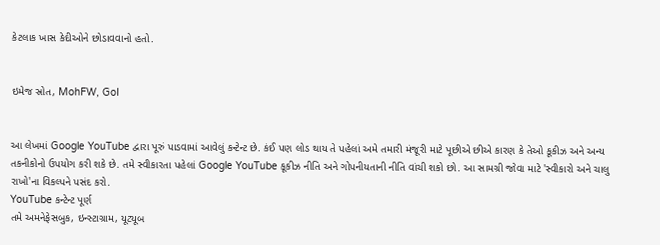કેટલાક ખાસ કેદીઓને છોડાવવાનો હતો.


ઇમેજ સ્રોત, MohFW, GoI


આ લેખમાં Google YouTube દ્વારા પૂરું પાડવામાં આવેલું કન્ટેન્ટ છે. કંઈ પણ લોડ થાય તે પહેલાં અમે તમારી મંજૂરી માટે પૂછીએ છીએ કારણ કે તેઓ કૂકીઝ અને અન્ય તકનીકોનો ઉપયોગ કરી શકે છે. તમે સ્વીકારતા પહેલાં Google YouTube કૂકીઝ નીતિ અને ગોપનીયતાની નીતિ વાંચી શકો છો. આ સામગ્રી જોવા માટે 'સ્વીકારો અને ચાલુ રાખો'ના વિકલ્પને પસંદ કરો.
YouTube કન્ટેન્ટ પૂર્ણ
તમે અમનેફેસબુક, ઇન્સ્ટાગ્રામ, યૂટ્યૂબ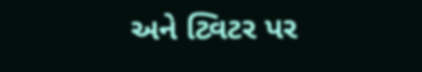અને ટ્વિટર પર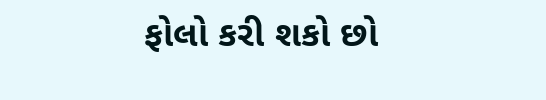ફોલો કરી શકો છો